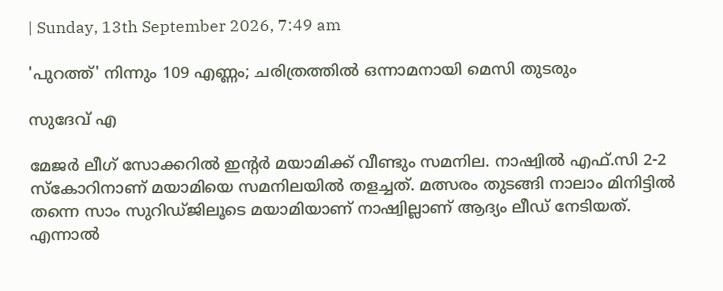| Sunday, 13th September 2026, 7:49 am

'പുറത്ത്' നിന്നും 109 എണ്ണം; ചരിത്രത്തിൽ ഒന്നാമനായി മെസി തുടരും

സുദേവ് എ

മേജർ ലീഗ് സോക്കറിൽ ഇന്റർ മയാമിക്ക് വീണ്ടും സമനില. നാഷ്വിൽ എഫ്.സി 2-2 സ്കോറിനാണ് മയാമിയെ സമനിലയിൽ തളച്ചത്. മത്സരം തുടങ്ങി നാലാം മിനിട്ടിൽ തന്നെ സാം സുറിഡ്ജിലൂടെ മയാമിയാണ് നാഷ്വില്ലാണ് ആദ്യം ലീഡ് നേടിയത്. എന്നാൽ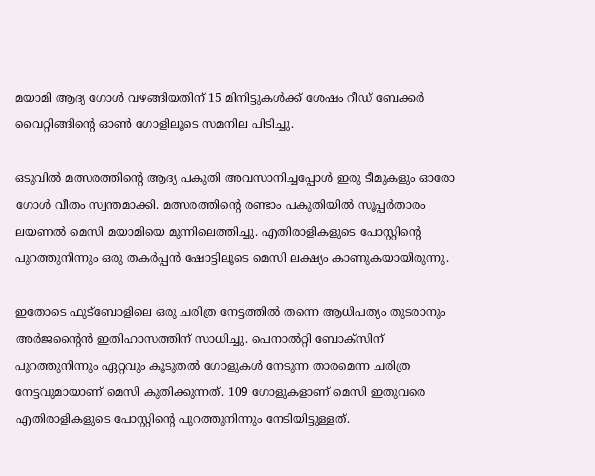മയാമി ആദ്യ ഗോൾ വഴങ്ങിയതിന് 15 മിനിട്ടുകൾക്ക് ശേഷം റീഡ് ബേക്കർ വൈറ്റിങ്ങിന്റെ ഓൺ ഗോളിലൂടെ സമനില പിടിച്ചു.

ഒടുവിൽ മത്സരത്തിന്റെ ആദ്യ പകുതി അവസാനിച്ചപ്പോൾ ഇരു ടീമുകളും ഓരോ ഗോൾ വീതം സ്വന്തമാക്കി. മത്സരത്തിന്റെ രണ്ടാം പകുതിയിൽ സൂപ്പർതാരം ലയണൽ മെസി മയാമിയെ മുന്നിലെത്തിച്ചു. എതിരാളികളുടെ പോസ്റ്റിന്റെ പുറത്തുനിന്നും ഒരു തകർപ്പൻ ഷോട്ടിലൂടെ മെസി ലക്ഷ്യം കാണുകയായിരുന്നു.

ഇതോടെ ഫുട്ബോളിലെ ഒരു ചരിത്ര നേട്ടത്തിൽ തന്നെ ആധിപത്യം തുടരാനും അർജന്റൈൻ ഇതിഹാസത്തിന് സാധിച്ചു. പെനാൽറ്റി ബോക്സിന് പുറത്തുനിന്നും ഏറ്റവും കൂടുതൽ ഗോളുകൾ നേടുന്ന താരമെന്ന ചരിത്ര നേട്ടവുമായാണ് മെസി കുതിക്കുന്നത്. 109 ഗോളുകളാണ് മെസി ഇതുവരെ എതിരാളികളുടെ പോസ്റ്റിന്റെ പുറത്തുനിന്നും നേടിയിട്ടുള്ളത്.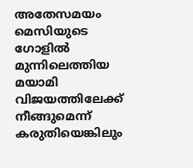അതേസമയം മെസിയുടെ ഗോളിൽ മുന്നിലെത്തിയ മയാമി വിജയത്തിലേക്ക് നീങ്ങുമെന്ന് കരുതിയെങ്കിലും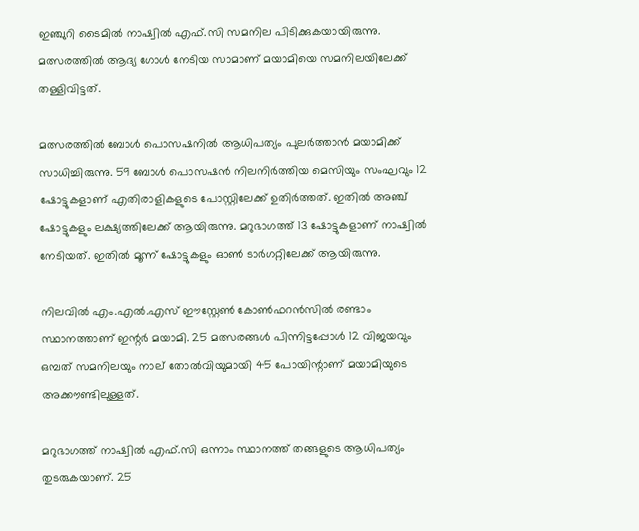ഇഞ്ചുറി ടൈമിൽ നാഷ്വിൽ എഫ്.സി സമനില പിടിക്കുകയായിരുന്നു. മത്സരത്തിൽ ആദ്യ ഗോൾ നേടിയ സാമാണ്‌ മയാമിയെ സമനിലയിലേക്ക് തള്ളിവിട്ടത്.

മത്സരത്തിൽ ബോൾ പൊസഷനിൽ ആധിപത്യം പുലർത്താൻ മയാമിക്ക് സാധിച്ചിരുന്നു. 59 ബോൾ പൊസഷൻ നിലനിർത്തിയ മെസിയും സംഘവും 12 ഷോട്ടുകളാണ് എതിരാളികളുടെ പോസ്റ്റിലേക്ക് ഉതിർത്തത്. ഇതിൽ അഞ്ച് ഷോട്ടുകളും ലക്ഷ്യത്തിലേക്ക് ആയിരുന്നു. മറുഭാഗത്ത് 13 ഷോട്ടുകളാണ് നാഷ്വിൽ നേടിയത്. ഇതിൽ മൂന്ന് ഷോട്ടുകളും ഓൺ ടാർഗറ്റിലേക്ക് ആയിരുന്നു.

നിലവിൽ എം.എൽ.എസ് ഈസ്റ്റേൺ കോൺഫറൻസിൽ രണ്ടാം സ്ഥാനത്താണ് ഇന്റർ മയാമി. 25 മത്സരങ്ങൾ പിന്നിട്ടപ്പോൾ 12 വിജയവും ഒമ്പത് സമനിലയും നാല് തോൽവിയുമായി 45 പോയിന്റാണ് മയാമിയുടെ അക്കൗണ്ടിലുള്ളത്.

മറുഭാഗത്ത് നാഷ്വിൽ എഫ്.സി ഒന്നാം സ്ഥാനത്ത് തങ്ങളുടെ ആധിപത്യം തുടരുകയാണ്. 25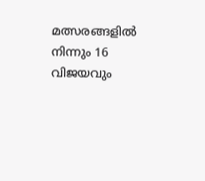മത്സരങ്ങളിൽ നിന്നും 16 വിജയവും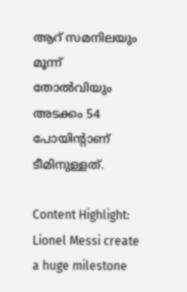ആറ് സമനിലയും മൂന്ന് തോൽവിയും അടക്കം 54 പോയിന്റാണ് ടീമിനുള്ളത്.

Content Highlight: Lionel Messi create a huge milestone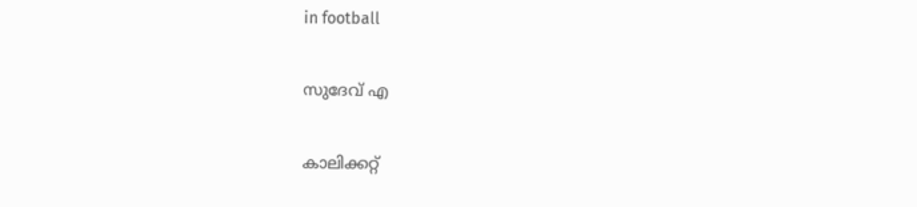in football

സുദേവ് എ

കാലിക്കറ്റ്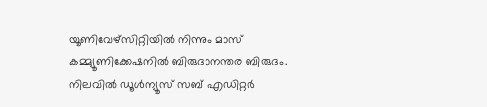യൂണിവേഴ്‌സിറ്റിയില്‍ നിന്നും മാസ് കമ്മ്യൂണിക്കേഷനില്‍ ബിരുദാനന്തര ബിരുദം. നിലവില്‍ ഡൂള്‍ന്യൂസ് സബ് എഡിറ്റര്‍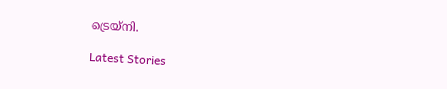ട്രെയ്‌നി.

Latest Stories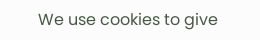We use cookies to give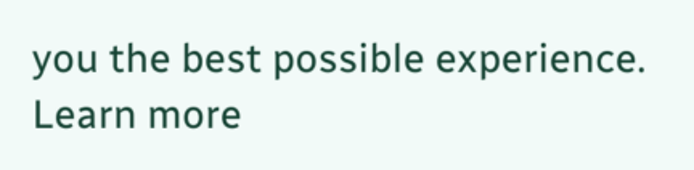you the best possible experience. Learn more